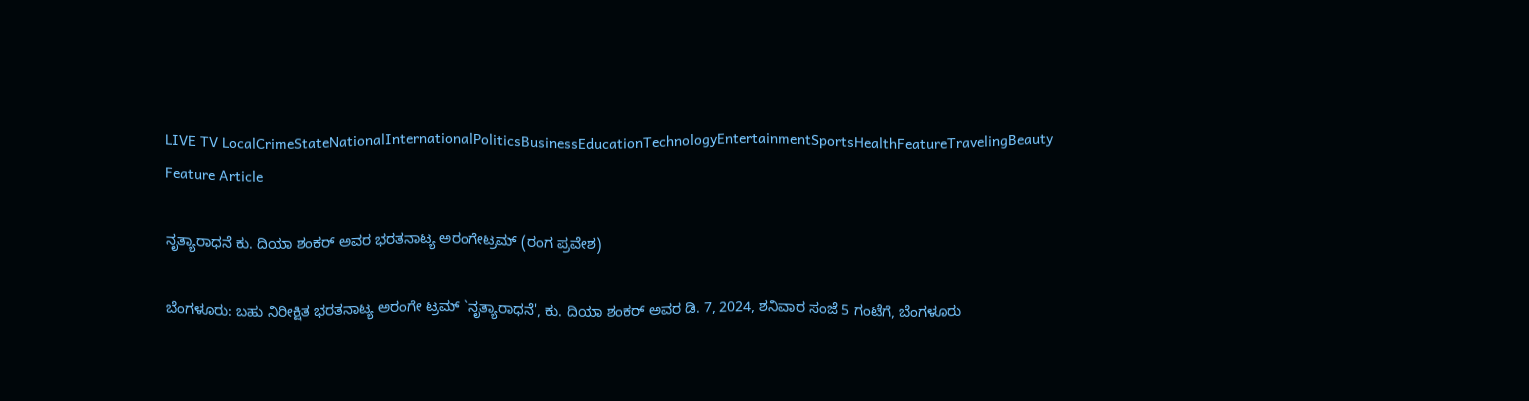LIVE TV LocalCrimeStateNationalInternationalPoliticsBusinessEducationTechnologyEntertainmentSportsHealthFeatureTravelingBeauty
Feature Article

ನೃತ್ಯಾರಾಧನೆ ಕು. ದಿಯಾ ಶಂಕರ್ ಅವರ ಭರತನಾಟ್ಯ ಅರಂಗೇಟ್ರಮ್ (ರಂಗ ಪ್ರವೇಶ)

ಬೆಂಗಳೂರು: ಬಹು ನಿರೀಕ್ಷಿತ ಭರತನಾಟ್ಯ ಅರಂಗೇ ಟ್ರಮ್ `ನೃತ್ಯಾರಾಧನೆ', ಕು. ದಿಯಾ ಶಂಕರ್ ಅವರ ಡಿ. 7, 2024, ಶನಿವಾರ ಸಂಜೆ 5 ಗಂಟೆಗೆ, ಬೆಂಗಳೂರು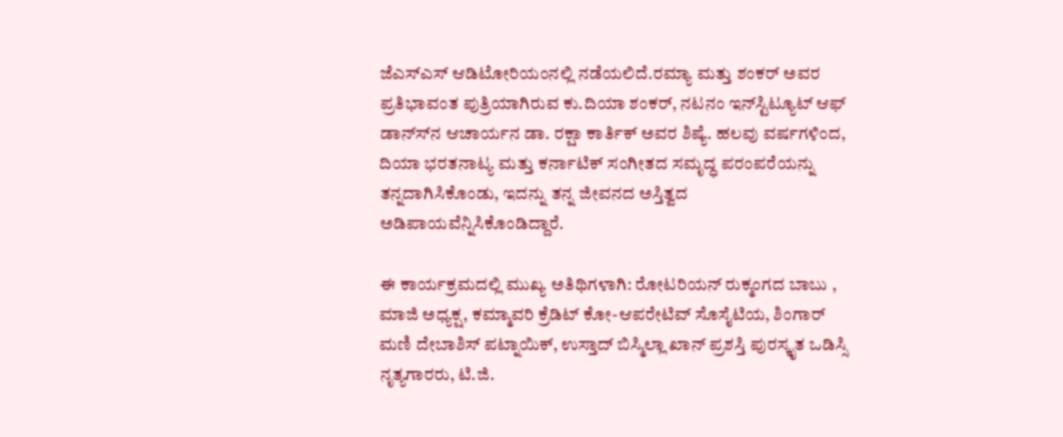ಜೆಎಸ್‍ಎಸ್ ಆಡಿಟೋರಿಯಂನಲ್ಲಿ ನಡೆಯಲಿದೆ.ರಮ್ಯಾ ಮತ್ತು ಶಂಕರ್ ಅವರ ಪ್ರತಿಭಾವಂತ ಪುತ್ರಿಯಾಗಿರುವ ಕು.ದಿಯಾ ಶಂಕರ್, ನಟನಂ ಇನ್‍ಸ್ಟಿಟ್ಯೂಟ್ ಆಫ್ ಡಾನ್ಸ್‍ನ ಆಚಾರ್ಯನ ಡಾ. ರಕ್ಷಾ ಕಾರ್ತಿಕ್ ಅವರ ಶಿಷ್ಯೆ. ಹಲವು ವರ್ಷಗಳಿಂದ, ದಿಯಾ ಭರತನಾಟ್ಯ ಮತ್ತು ಕರ್ನಾಟಿಕ್ ಸಂಗೀತದ ಸಮೃದ್ಧ ಪರಂಪರೆಯನ್ನು ತನ್ನದಾಗಿಸಿಕೊಂಡು, ಇದನ್ನು ತನ್ನ ಜೀವನದ ಅಸ್ತಿತ್ವದ ಅಡಿಪಾಯವೆನ್ನಿಸಿಕೊಂಡಿದ್ದಾರೆ.

ಈ ಕಾರ್ಯಕ್ರಮದಲ್ಲಿ ಮುಖ್ಯ ಅತಿಥಿಗಳಾಗಿ: ರೋಟರಿಯನ್ ರುಕ್ಮಂಗದ ಬಾಬು , ಮಾಜಿ ಅಧ್ಯಕ್ಷ, ಕಮ್ಮಾವರಿ ಕ್ರೆಡಿಟ್ ಕೋ-ಆಪರೇಟಿವ್ ಸೊಸೈಟಿಯ, ಶಿಂಗಾರ್ ಮಣಿ ದೇಬಾಶಿಸ್ ಪಟ್ನಾಯಿಕ್, ಉಸ್ತಾದ್ ಬಿಸ್ಮಿಲ್ಲಾ ಖಾನ್ ಪ್ರಶಸ್ತಿ ಪುರಸ್ಕೃತ ಒಡಿಸ್ಸಿ ನೃತ್ಯಗಾರರು, ಟಿ.ಜಿ.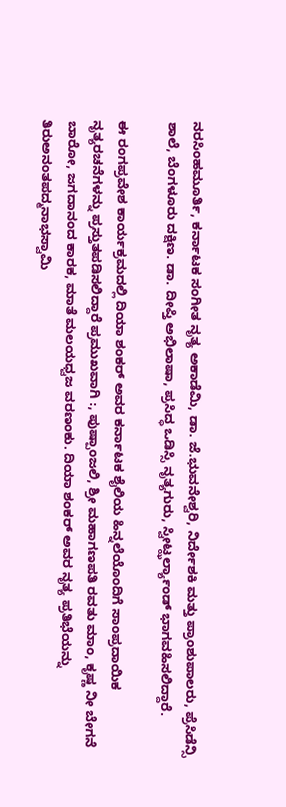ನರಸಿಂಹಮೂರ್ತಿ, ಕರ್ನಾಟಕ ಸಂಗೀತ ನೃತ್ಯ ಅಕಾಡೆಮಿ, ಡಾ. ಜೆ.ಭುವನೇಶ್ವರಿ, ನಿರ್ದೇಶಕಿ ಮತ್ತು ಪ್ರಾಂಶುಪಾಲರು, ಪ್ರೆಸಿಡೆನ್ಸಿ ಶಾಲೆ, ಬೆಂಗಳೂರು ದಕ್ಷಿಣ. ಡಾ. ದೀಪ್ತಿ ಅಭಿಲಾಷಾ, ಪ್ರಸಿದ್ಧ ಒಡಿಸ್ಸಿ ನೃತ್ಯಗುರು, ಸ್ವೀಟ್ಝರ್ಲ್ಯಾಂಡ್ ಭಾಗವಹಿಸಲಿದ್ದಾರೆ.

ಈ ರಂಗಪ್ರವೇಶ ಕಾರ್ಯಕ್ರಮದಲ್ಲಿ ದಿಯಾ ಶಂಕರ್ ಅವರ ಕರ್ನಾಟಕ ಶೈಲಿಯ ಹಿನ್ನಲೆಯೊಂದಿಗೆ ಸಾಂಪ್ರದಾಯಿಕ ನೃತ್ಯರಚನೆಗಳನ್ನು ಪ್ರಸ್ತುತಪಡಿಸಲಿದ್ದಾರೆ ಪ್ರಮುಖವಾಗಿ :, ಪುಷ್ಪಾಂಜಲಿ, ಶ್ರೀ ಮಹಾಗಣಪತಿ ರವತು ಮಾಂ, ಕೃಷ್ಣ ನೀ ಬೇಗನೆ ಬಾರೋ, ಜಗದಾನಂದ ಕಾರಕ, ಮಾತೆ ಮಲಯಧ್ವಜ ವರಣಂಕು. ದಿಯಾ ಶಂಕರ್ ಅವರ ನೃತ್ಯ ಪ್ರತಿಭೆಯನ್ನು ತಿರುಅನಂತಪದ್ಮನಾಭಸ್ವಾಮಿ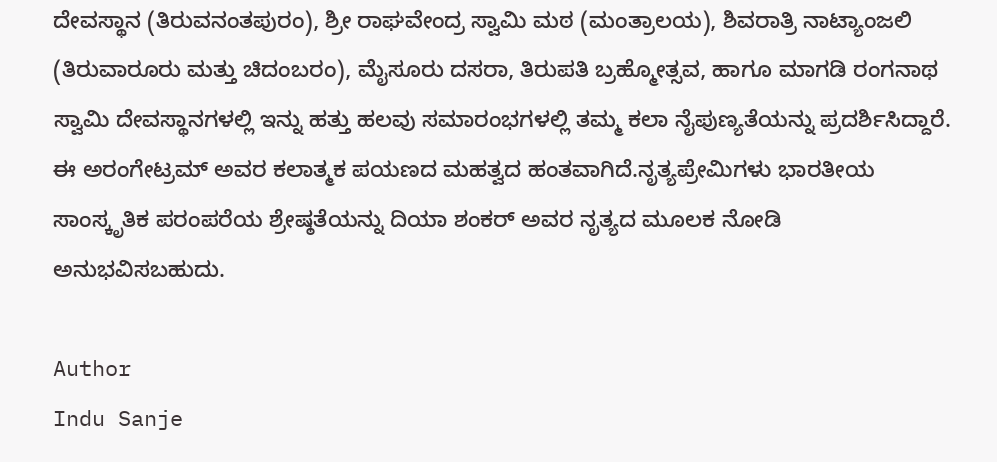ದೇವಸ್ಥಾನ (ತಿರುವನಂತಪುರಂ), ಶ್ರೀ ರಾಘವೇಂದ್ರ ಸ್ವಾಮಿ ಮಠ (ಮಂತ್ರಾಲಯ), ಶಿವರಾತ್ರಿ ನಾಟ್ಯಾಂಜಲಿ (ತಿರುವಾರೂರು ಮತ್ತು ಚಿದಂಬರಂ), ಮೈಸೂರು ದಸರಾ, ತಿರುಪತಿ ಬ್ರಹ್ಮೋತ್ಸವ, ಹಾಗೂ ಮಾಗಡಿ ರಂಗನಾಥ ಸ್ವಾಮಿ ದೇವಸ್ಥಾನಗಳಲ್ಲಿ ಇನ್ನು ಹತ್ತು ಹಲವು ಸಮಾರಂಭಗಳಲ್ಲಿ ತಮ್ಮ ಕಲಾ ನೈಪುಣ್ಯತೆಯನ್ನು ಪ್ರದರ್ಶಿಸಿದ್ದಾರೆ. ಈ ಅರಂಗೇಟ್ರಮ್ ಅವರ ಕಲಾತ್ಮಕ ಪಯಣದ ಮಹತ್ವದ ಹಂತವಾಗಿದೆ.ನೃತ್ಯಪ್ರೇಮಿಗಳು ಭಾರತೀಯ ಸಾಂಸ್ಕೃತಿಕ ಪರಂಪರೆಯ ಶ್ರೇಷ್ಠತೆಯನ್ನು ದಿಯಾ ಶಂಕರ್ ಅವರ ನೃತ್ಯದ ಮೂಲಕ ನೋಡಿ ಅನುಭವಿಸಬಹುದು.

Author
Indu Sanje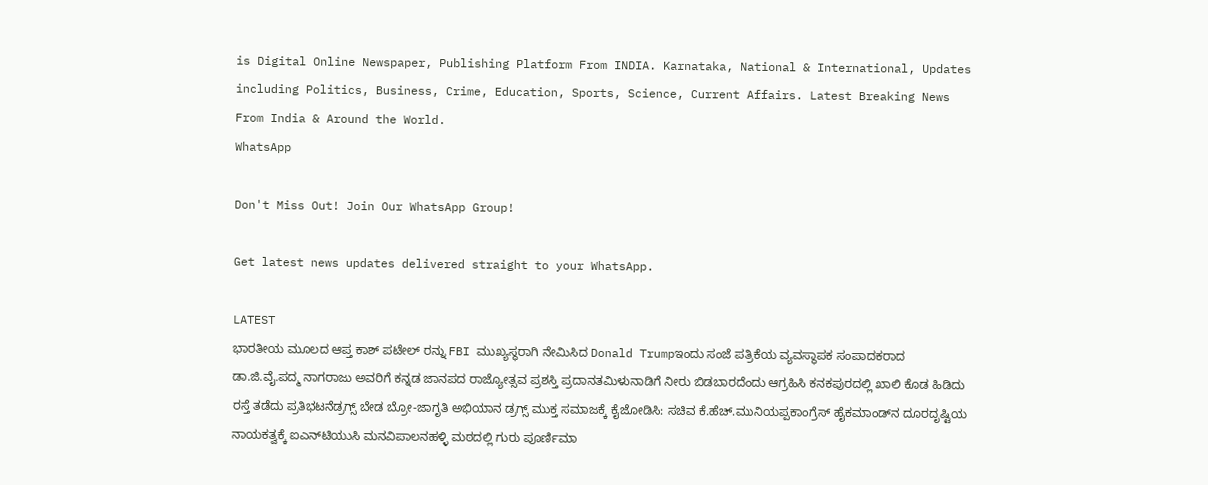is Digital Online Newspaper, Publishing Platform From INDIA. Karnataka, National & International, Updates including Politics, Business, Crime, Education, Sports, Science, Current Affairs. Latest Breaking News From India & Around the World.
WhatsApp

Don't Miss Out! Join Our WhatsApp Group!

Get latest news updates delivered straight to your WhatsApp.

LATEST
ಭಾರತೀಯ ಮೂಲದ ಆಪ್ತ ಕಾಶ್ ಪಟೇಲ್ ರನ್ನು FBI ಮುಖ್ಯಸ್ಥರಾಗಿ ನೇಮಿಸಿದ Donald Trumpಇಂದು ಸಂಜೆ ಪತ್ರಿಕೆಯ ವ್ಯವಸ್ಥಾಪಕ ಸಂಪಾದಕರಾದ ಡಾ.ಜಿ.ವೈ.ಪದ್ಮ ನಾಗರಾಜು ಅವರಿಗೆ ಕನ್ನಡ ಜಾನಪದ ರಾಜ್ಯೋತ್ಸವ ಪ್ರಶಸ್ತಿ ಪ್ರದಾನತಮಿಳುನಾಡಿಗೆ ನೀರು ಬಿಡಬಾರದೆಂದು ಆಗ್ರಹಿಸಿ ಕನಕಪುರದಲ್ಲಿ ಖಾಲಿ ಕೊಡ ಹಿಡಿದು ರಸ್ತೆ ತಡೆದು ಪ್ರತಿಭಟನೆಡ್ರಗ್ಸ್ ಬೇಡ ಬ್ರೋ-ಜಾಗೃತಿ ಅಭಿಯಾನ ಡ್ರಗ್ಸ್ ಮುಕ್ತ ಸಮಾಜಕ್ಕೆ ಕೈಜೋಡಿಸಿ: ಸಚಿವ ಕೆ.ಹೆಚ್.ಮುನಿಯಪ್ಪಕಾಂಗ್ರೆಸ್ ಹೈಕಮಾಂಡ್‌ನ ದೂರದೃಷ್ಟಿಯ ನಾಯಕತ್ವಕ್ಕೆ ಐಎನ್‌ಟಿಯುಸಿ ಮನವಿಪಾಲನಹಳ್ಳಿ ಮಠದಲ್ಲಿ ಗುರು ಪೂರ್ಣಿಮಾ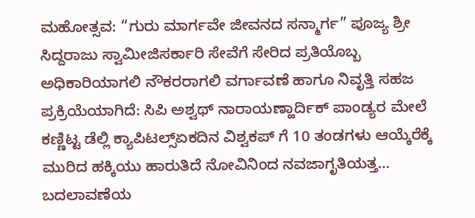ಮಹೋತ್ಸವ: “ಗುರು ಮಾರ್ಗವೇ ಜೀವನದ ಸನ್ಮಾರ್ಗ” ಪೂಜ್ಯ ಶ್ರೀ ಸಿದ್ದರಾಜು ಸ್ವಾಮೀಜಿಸರ್ಕಾರಿ ಸೇವೆಗೆ ಸೇರಿದ ಪ್ರತಿಯೊಬ್ಬ ಅಧಿಕಾರಿಯಾಗಲಿ ನೌಕರರಾಗಲಿ ವರ್ಗಾವಣೆ ಹಾಗೂ ನಿವೃತ್ತಿ ಸಹಜ ಪ್ರಕ್ರಿಯೆಯಾಗಿದೆ: ಸಿಪಿ ಅಶ್ವಥ್ ನಾರಾಯಣ್ಹಾರ್ದಿಕ್ ಪಾಂಡ್ಯರ ಮೇಲೆ ಕಣ್ಣಿಟ್ಟ ಡೆಲ್ಲಿ ಕ್ಯಾಪಿಟಲ್ಸ್ಏಕದಿನ ವಿಶ್ವಕಪ್ ಗೆ 10 ತಂಡಗಳು ಆಯ್ಕೆರೆಕ್ಕೆ ಮುರಿದ ಹಕ್ಕಿಯು ಹಾರುತಿದೆ ನೋವಿನಿಂದ ನವಜಾಗೃತಿಯತ್ತ... ಬದಲಾವಣೆಯ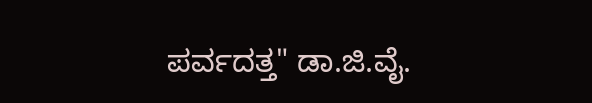ಪರ್ವದತ್ತ" ಡಾ.ಜಿ.ವೈ.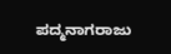ಪದ್ಮನಾಗರಾಜು